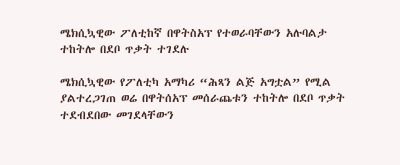ሜክሲኳዊው ፖለቲከኛ በዋትስአፕ የተወራባቸውን አሉባልታ ተከትሎ በደቦ ጥቃት ተገደሉ

ሜክሲኳዊው የፖለቲካ አማካሪ “ሕጻን ልጅ አግቷል” የሚል ያልተረጋገጠ ወሬ በዋትሰአፕ መሰራጨቱን ተከትሎ በደቦ ጥቃት ተደብደበው መገደላቸውን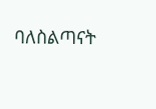ባለስልጣናት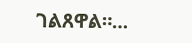ገልጸዋል።…